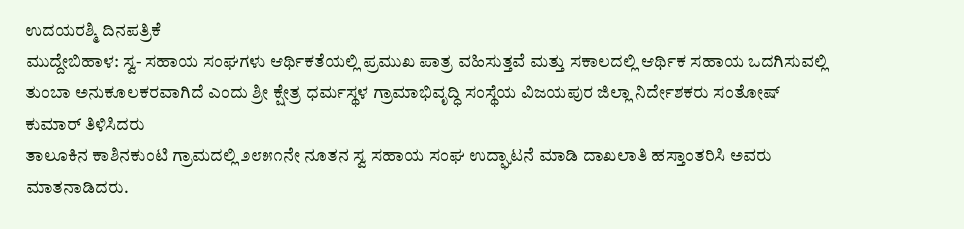ಉದಯರಶ್ಮಿ ದಿನಪತ್ರಿಕೆ
ಮುದ್ದೇಬಿಹಾಳ: ಸ್ವ- ಸಹಾಯ ಸಂಘಗಳು ಆರ್ಥಿಕತೆಯಲ್ಲಿ ಪ್ರಮುಖ ಪಾತ್ರ ವಹಿಸುತ್ತವೆ ಮತ್ತು ಸಕಾಲದಲ್ಲಿ ಆರ್ಥಿಕ ಸಹಾಯ ಒದಗಿಸುವಲ್ಲಿ ತುಂಬಾ ಅನುಕೂಲಕರವಾಗಿದೆ ಎಂದು ಶ್ರೀ ಕ್ಷೇತ್ರ ಧರ್ಮಸ್ಥಳ ಗ್ರಾಮಾಭಿವೃದ್ಧಿ ಸಂಸ್ಥೆಯ ವಿಜಯಪುರ ಜಿಲ್ಲಾ ನಿರ್ದೇಶಕರು ಸಂತೋಷ್ ಕುಮಾರ್ ತಿಳಿಸಿದರು
ತಾಲೂಕಿನ ಕಾಶಿನಕುಂಟಿ ಗ್ರಾಮದಲ್ಲಿ ೨೮೫೧ನೇ ನೂತನ ಸ್ವ ಸಹಾಯ ಸಂಘ ಉದ್ಘಾಟನೆ ಮಾಡಿ ದಾಖಲಾತಿ ಹಸ್ತಾಂತರಿಸಿ ಅವರು ಮಾತನಾಡಿದರು.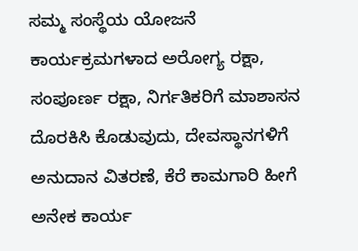ಸಮ್ಮ ಸಂಸ್ಥೆಯ ಯೋಜನೆ ಕಾರ್ಯಕ್ರಮಗಳಾದ ಅರೋಗ್ಯ ರಕ್ಷಾ, ಸಂಪೂರ್ಣ ರಕ್ಷಾ, ನಿರ್ಗತಿಕರಿಗೆ ಮಾಶಾಸನ ದೊರಕಿಸಿ ಕೊಡುವುದು, ದೇವಸ್ಥಾನಗಳಿಗೆ ಅನುದಾನ ವಿತರಣೆ, ಕೆರೆ ಕಾಮಗಾರಿ ಹೀಗೆ ಅನೇಕ ಕಾರ್ಯ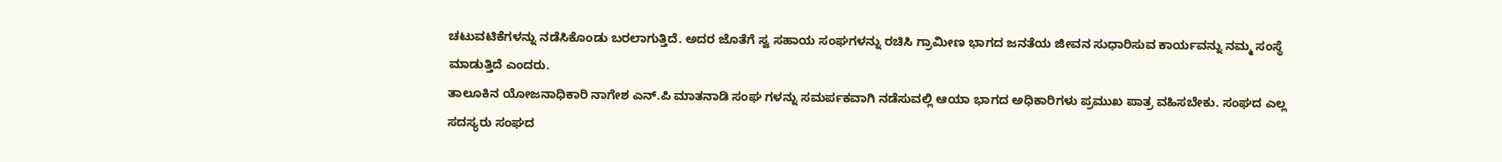ಚಟುವಟಿಕೆಗಳನ್ನು ನಡೆಸಿಕೊಂಡು ಬರಲಾಗುತ್ತಿದೆ. ಅದರ ಜೊತೆಗೆ ಸ್ವ ಸಹಾಯ ಸಂಘಗಳನ್ನು ರಚಿಸಿ ಗ್ರಾಮೀಣ ಭಾಗದ ಜನತೆಯ ಜೀವನ ಸುಧಾರಿಸುವ ಕಾರ್ಯವನ್ನು ನಮ್ಮ ಸಂಸ್ಥೆ ಮಾಡುತ್ತಿದೆ ಎಂದರು.
ತಾಲೂಕಿನ ಯೋಜನಾಧಿಕಾರಿ ನಾಗೇಶ ಎನ್.ಪಿ ಮಾತನಾಡಿ ಸಂಘ ಗಳನ್ನು ಸಮರ್ಪಕವಾಗಿ ನಡೆಸುವಲ್ಲಿ ಆಯಾ ಭಾಗದ ಅಧಿಕಾರಿಗಳು ಪ್ರಮುಖ ಪಾತ್ರ ವಹಿಸಬೇಕು. ಸಂಘದ ಎಲ್ಲ ಸದಸ್ಯರು ಸಂಘದ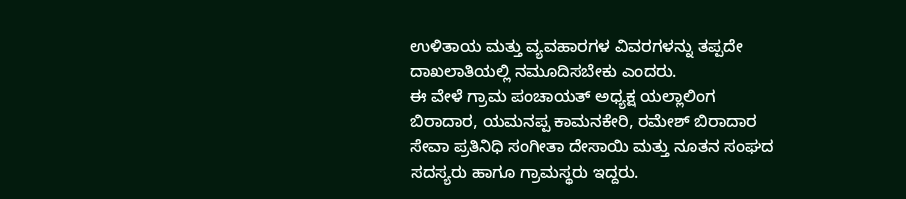ಉಳಿತಾಯ ಮತ್ತು ವ್ಯವಹಾರಗಳ ವಿವರಗಳನ್ನು ತಪ್ಪದೇ ದಾಖಲಾತಿಯಲ್ಲಿ ನಮೂದಿಸಬೇಕು ಎಂದರು.
ಈ ವೇಳೆ ಗ್ರಾಮ ಪಂಚಾಯತ್ ಅಧ್ಯಕ್ಷ ಯಲ್ಲಾಲಿಂಗ ಬಿರಾದಾರ, ಯಮನಪ್ಪ ಕಾಮನಕೇರಿ, ರಮೇಶ್ ಬಿರಾದಾರ ಸೇವಾ ಪ್ರತಿನಿಧಿ ಸಂಗೀತಾ ದೇಸಾಯಿ ಮತ್ತು ನೂತನ ಸಂಘದ ಸದಸ್ಯರು ಹಾಗೂ ಗ್ರಾಮಸ್ಥರು ಇದ್ದರು.